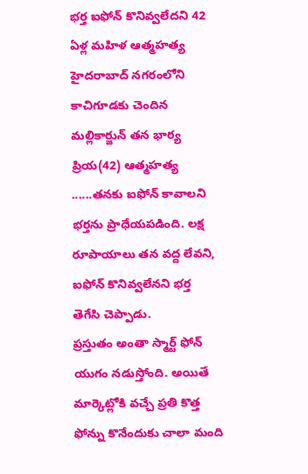భర్త ఐఫోన్ కొనివ్వలేదని 42 ఏళ్ల మహిళ ఆత్మహత్య
హైదరాబాద్ నగరంలోని కాచిగూడకు చెందిన మల్లికార్జున్ తన భార్య ప్రియ(42) ఆత్మహత్య ......తనకు ఐఫోన్ కావాలని భర్తను ప్రాధేయపడింది. లక్ష రూపాయాలు తన వద్ద లేవని, ఐఫోన్ కొనివ్వలేనని భర్త తెగేసి చెప్పాడు.
ప్రస్తుతం అంతా స్మార్ట్ ఫోన్ యుగం నడుస్తోంది. అయితే మార్కెట్లోకి వచ్చే ప్రతి కొత్త ఫోన్ను కొనేందుకు చాలా మంది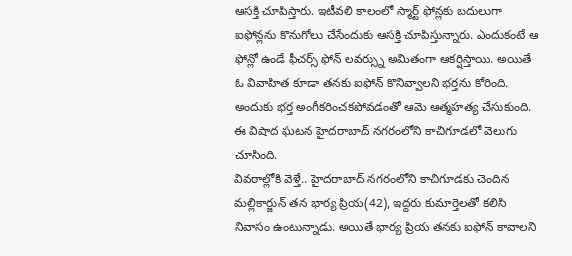ఆసక్తి చూపిస్తారు. ఇటీవలి కాలంలో స్మార్ట్ ఫోన్లకు బదులుగా ఐఫోన్లను కొనుగోలు చేసేందుకు ఆసక్తి చూపిస్తున్నారు. ఎందుకంటే ఆ ఫోన్లో ఉండే ఫీచర్స్ ఫోన్ లవర్స్ను అమితంగా ఆకర్షిస్తాయి. అయితే ఓ వివాహిత కూడా తనకు ఐఫోన్ కొనివ్వాలని భర్తను కోరింది. అందుకు భర్త అంగీకరించకపోవడంతో ఆమె ఆత్మహత్య చేసుకుంది. ఈ విషాద ఘటన హైదరాబాద్ నగరంలోని కాచిగూడలో వెలుగు చూసింది.
వివరాల్లోకి వెళ్తే.. హైదరాబాద్ నగరంలోని కాచిగూడకు చెందిన మల్లికార్జున్ తన భార్య ప్రియ(42), ఇద్దరు కుమార్తెలతో కలిసి నివాసం ఉంటున్నాడు. అయితే భార్య ప్రియ తనకు ఐఫోన్ కావాలని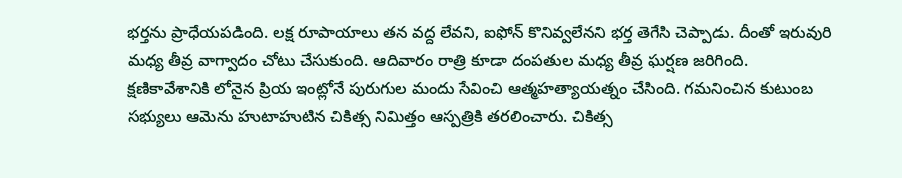భర్తను ప్రాధేయపడింది. లక్ష రూపాయాలు తన వద్ద లేవని, ఐఫోన్ కొనివ్వలేనని భర్త తెగేసి చెప్పాడు. దీంతో ఇరువురి మధ్య తీవ్ర వాగ్వాదం చోటు చేసుకుంది. ఆదివారం రాత్రి కూడా దంపతుల మధ్య తీవ్ర ఘర్షణ జరిగింది.
క్షణికావేశానికి లోనైన ప్రియ ఇంట్లోనే పురుగుల మందు సేవించి ఆత్మహత్యాయత్నం చేసింది. గమనించిన కుటుంబ సభ్యులు ఆమెను హుటాహుటిన చికిత్స నిమిత్తం ఆస్పత్రికి తరలించారు. చికిత్స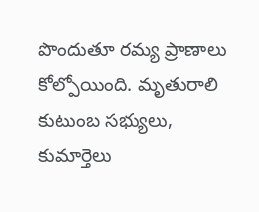పొందుతూ రమ్య ప్రాణాలు కోల్పోయింది. మృతురాలి కుటుంబ సభ్యులు, కుమార్తెలు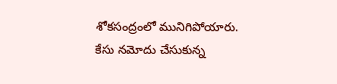శోకసంద్రంలో మునిగిపోయారు. కేసు నమోదు చేసుకున్న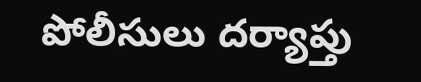పోలీసులు దర్యాప్తు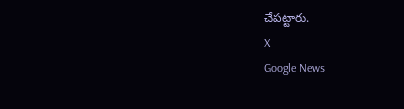చేపట్టారు.
X
Google News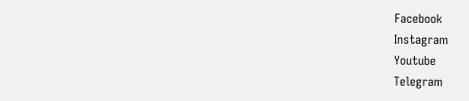Facebook
Instagram
Youtube
Telegram